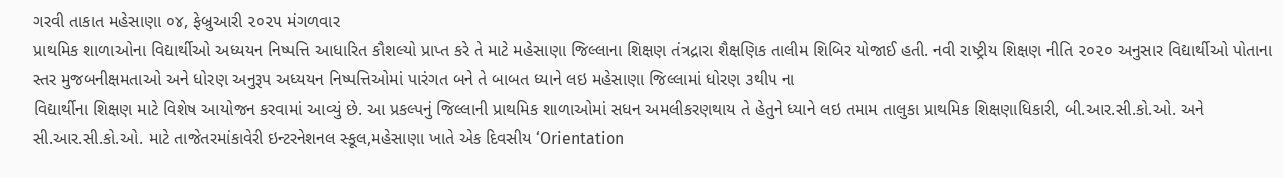ગરવી તાકાત મહેસાણા ૦૪, ફેબ્રુઆરી ૨૦૨૫ મંગળવાર
પ્રાથમિક શાળાઓના વિદ્યાર્થીઓ અધ્યયન નિષ્પત્તિ આધારિત કૌશલ્યો પ્રાપ્ત કરે તે માટે મહેસાણા જિલ્લાના શિક્ષણ તંત્રદ્રારા શૈક્ષણિક તાલીમ શિબિર યોજાઈ હતી. નવી રાષ્ટ્રીય શિક્ષણ નીતિ ૨૦૨૦ અનુસાર વિદ્યાર્થીઓ પોતાના સ્તર મુજબનીક્ષમતાઓ અને ધોરણ અનુરૂપ અધ્યયન નિષ્પત્તિઓમાં પારંગત બને તે બાબત ધ્યાને લઇ મહેસાણા જિલ્લામાં ધોરણ ૩થી૫ ના
વિદ્યાર્થીના શિક્ષણ માટે વિશેષ આયોજન કરવામાં આવ્યું છે. આ પ્રકલ્પનું જિલ્લાની પ્રાથમિક શાળાઓમાં સધન અમલીકરણથાય તે હેતુને ધ્યાને લઇ તમામ તાલુકા પ્રાથમિક શિક્ષણાધિકારી, બી.આર.સી.કો.ઓ. અને સી.આર.સી.કો.ઓ. માટે તાજેતરમાંકાવેરી ઇન્ટરનેશનલ સ્કૂલ,મહેસાણા ખાતે એક દિવસીય ‘Orientation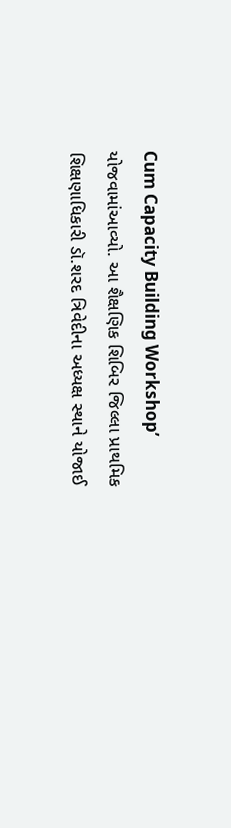Cum Capacity Building Workshop’ યોજવામાંઆવ્યો. આ શૈક્ષણિક શિબિર જિલ્લા પ્રાથમિક શિક્ષણાધિકારી ડૉ.શરદ ત્રિવેદીના અધ્યક્ષ સ્થાને યોજાઈ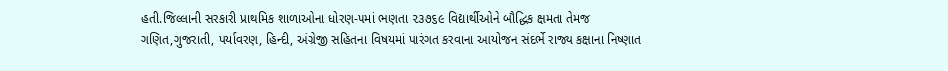હતી.જિલ્લાની સરકારી પ્રાથમિક શાળાઓના ધોરણ-૫માં ભણતા ૨૩૭૬૯ વિદ્યાર્થીઓને બૌદ્ધિક ક્ષમતા તેમજ ગણિત,ગુજરાતી, પર્યાવરણ, હિન્દી, અંગ્રેજી સહિતના વિષયમાં પારંગત કરવાના આયોજન સંદર્ભે રાજ્ય કક્ષાના નિષ્ણાત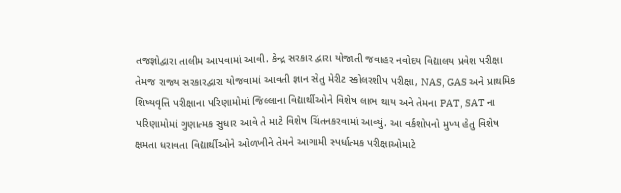તજજ્ઞોદ્વારા તાલીમ આપવામાં આવી. કેન્દ્ર સરકાર દ્વારા યોજાતી જવાહર નવોદય વિદ્યાલય પ્રવેશ પરીક્ષા તેમજ રાજ્ય સરકારદ્વારા યોજવામાં આવતી જ્ઞાન સેતુ મેરીટ સ્કોલરશીપ પરીક્ષા, NAS, GAS અને પ્રાથમિક શિષ્યવૃત્તિ પરીક્ષાના પરિણામોમાં જિલ્લાના વિદ્યાર્થીઓને વિશેષ લાભ થાય અને તેમના PAT, SAT ના પરિણામોમાં ગુણાત્મક સુધાર આવે તે માટે વિશેષ ચિંતનકરવામાં આવ્યું. આ વર્કશોપનો મુખ્ય હેતુ વિશેષ ક્ષમતા ધરાવતા વિદ્યાર્થીઓને ઓળખીને તેમને આગામી સ્પર્ધાત્મક પરીક્ષાઓમાટે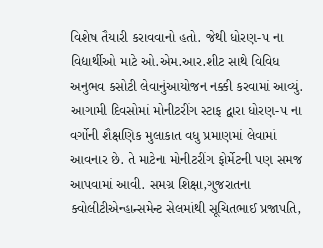વિશેષ તૈયારી કરાવવાનો હતો. જેથી ધોરણ-૫ ના વિદ્યાર્થીઓ માટે ઓ.એમ.આર.શીટ સાથે વિવિધ અનુભવ કસોટી લેવાનુંઆયોજન નક્કી કરવામાં આવ્યું. આગામી દિવસોમાં મોનીટરીંગ સ્ટાફ દ્વારા ધોરણ-૫ ના વર્ગોની શૈક્ષણિક મુલાકાત વધુ પ્રમાણમાં લેવામાં આવનાર છે. તે માટેના મોનીટરીંગ ફોર્મેટની પણ સમજ આપવામાં આવી. સમગ્ર શિક્ષા,ગુજરાતના ક્વોલીટીએન્હાન્સમેન્ટ સેલમાંથી સૂચિતભાઈ પ્રજાપતિ,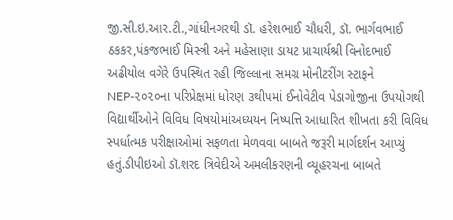જી.સી.ઇ.આર.ટી.,ગાંધીનગરથી ડૉ. હરેશભાઈ ચૌધરી, ડૉ. ભાર્ગવભાઈ ઠકકર,પંકજભાઈ મિસ્ત્રી અને મહેસાણા ડાયટ પ્રાચાર્યશ્રી વિનોદભાઈ અઢીયોલ વગેરે ઉપસ્થિત રહી જિલ્લાના સમગ્ર મોનીટરીંગ સ્ટાફને NEP-૨૦૨૦ના પરિપ્રેક્ષમાં ધોરણ ૩થી૫માં ઈનોવેટીવ પેડાગોજીના ઉપયોગથી વિદ્યાર્થીઓને વિવિધ વિષયોમાંઅધ્યયન નિષ્પત્તિ આધારિત શીખતા કરી વિવિધ સ્પર્ધાત્મક પરીક્ષાઓમાં સફળતા મેળવવા બાબતે જરૂરી માર્ગદર્શન આપ્યું હતું.ડીપીઇઓ ડૉ.શરદ ત્રિવેદીએ અમલીકરણની વ્યૂહરચના બાબતે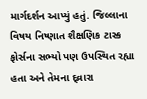માર્ગદર્શન આપ્યું હતું. જિલ્લાના વિષય નિષ્ણાત શૈક્ષણિક ટાસ્ક ફોર્સના સભ્યો પણ ઉપસ્થિત રહ્યા હતા અને તેમના દ્વ્રારા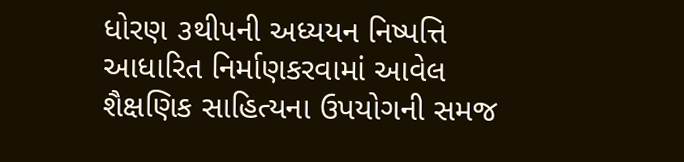ધોરણ ૩થી૫ની અધ્યયન નિષ્પત્તિ આધારિત નિર્માણકરવામાં આવેલ શૈક્ષણિક સાહિત્યના ઉપયોગની સમજ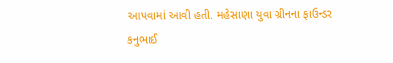આપવામાં આવી હતી. મહેસાણા યુવા ગ્રીનના ફાઉન્ડર કનુભાઈ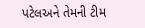પટેલઅને તેમની ટીમ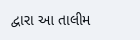દ્વારા આ તાલીમ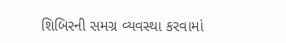શિબિરની સમગ્ર વ્યવસ્થા કરવામાં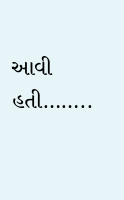આવી હતી……..